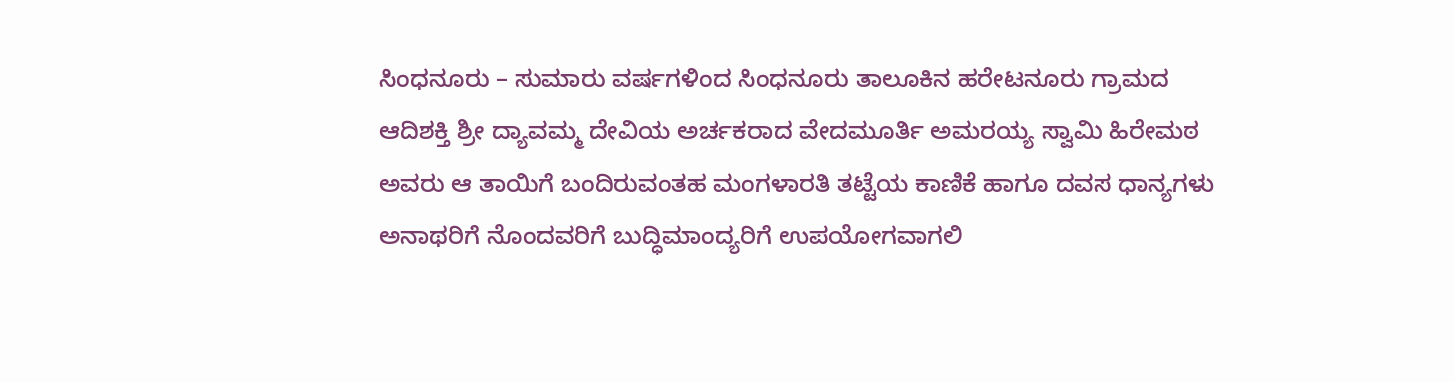ಸಿಂಧನೂರು – ಸುಮಾರು ವರ್ಷಗಳಿಂದ ಸಿಂಧನೂರು ತಾಲೂಕಿನ ಹರೇಟನೂರು ಗ್ರಾಮದ ಆದಿಶಕ್ತಿ ಶ್ರೀ ದ್ಯಾವಮ್ಮ ದೇವಿಯ ಅರ್ಚಕರಾದ ವೇದಮೂರ್ತಿ ಅಮರಯ್ಯ ಸ್ವಾಮಿ ಹಿರೇಮಠ ಅವರು ಆ ತಾಯಿಗೆ ಬಂದಿರುವಂತಹ ಮಂಗಳಾರತಿ ತಟ್ಟೆಯ ಕಾಣಿಕೆ ಹಾಗೂ ದವಸ ಧಾನ್ಯಗಳು ಅನಾಥರಿಗೆ ನೊಂದವರಿಗೆ ಬುದ್ಧಿಮಾಂದ್ಯರಿಗೆ ಉಪಯೋಗವಾಗಲಿ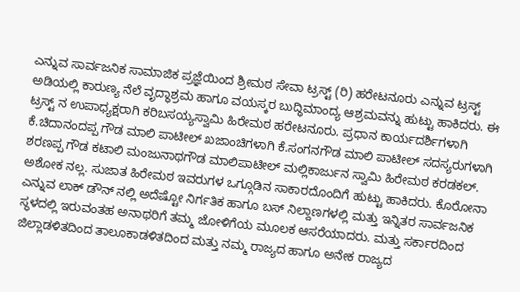ಎನ್ನುವ ಸಾರ್ವಜನಿಕ ಸಾಮಾಜಿಕ ಪ್ರಜ್ಞೆಯಿಂದ ಶ್ರೀಮಠ ಸೇವಾ ಟ್ರಸ್ಟ್ (ರಿ) ಹರೇಟನೂರು ಎನ್ನುವ ಟ್ರಸ್ಟ್ ಅಡಿಯಲ್ಲಿ ಕಾರುಣ್ಯ ನೆಲೆ ವೃದ್ಧಾಶ್ರಮ ಹಾಗೂ ವಯಸ್ಕರ ಬುದ್ಧಿಮಾಂದ್ಯ ಆಶ್ರಮವನ್ನು ಹುಟ್ಟು ಹಾಕಿದರು. ಈ ಟ್ರಸ್ಟ್ ನ ಉಪಾಧ್ಯಕ್ಷರಾಗಿ ಕರಿಬಸಯ್ಯಸ್ವಾಮಿ ಹಿರೇಮಠ ಹರೇಟನೂರು. ಪ್ರಧಾನ ಕಾರ್ಯದರ್ಶಿಗಳಾಗಿ ಕೆ.ಚಿದಾನಂದಪ್ಪ ಗೌಡ ಮಾಲಿ ಪಾಟೀಲ್ ಖಜಾಂಚಿಗಳಾಗಿ ಕೆ.ಸಂಗನಗೌಡ ಮಾಲಿ ಪಾಟೀಲ್ ಸದಸ್ಯರುಗಳಾಗಿ ಶರಣಪ್ಪ ಗೌಡ ಕಟಾಲಿ ಮಂಜುನಾಥಗೌಡ ಮಾಲಿಪಾಟೀಲ್ ಮಲ್ಲಿಕಾರ್ಜುನ ಸ್ವಾಮಿ ಹಿರೇಮಠ ಕರಡಕಲ್. ಅಶೋಕ ನಲ್ಲ. ಸುಜಾತ ಹಿರೇಮಠ ಇವರುಗಳ ಒಗ್ಗೂಡಿನ ಸಾಕಾರದೊಂದಿಗೆ ಹುಟ್ಟು ಹಾಕಿದರು. ಕೊರೋನಾ ಎನ್ನುವ ಲಾಕ್ ಡೌನ್ ನಲ್ಲಿ ಅದೆಷ್ಟೋ ನಿರ್ಗತಿಕ ಹಾಗೂ ಬಸ್ ನಿಲ್ದಾಣಗಳಲ್ಲಿ ಮತ್ತು ಇನ್ನಿತರ ಸಾರ್ವಜನಿಕ ಸ್ಥಳದಲ್ಲಿ ಇರುವಂತಹ ಅನಾಥರಿಗೆ ತಮ್ಮ ಜೋಳಿಗೆಯ ಮೂಲಕ ಆಸರೆಯಾದರು. ಮತ್ತು ಸರ್ಕಾರದಿಂದ ಜಿಲ್ಲಾಡಳಿತದಿಂದ ತಾಲೂಕಾಡಳಿತದಿಂದ ಮತ್ತು ನಮ್ಮ ರಾಜ್ಯದ ಹಾಗೂ ಅನೇಕ ರಾಜ್ಯದ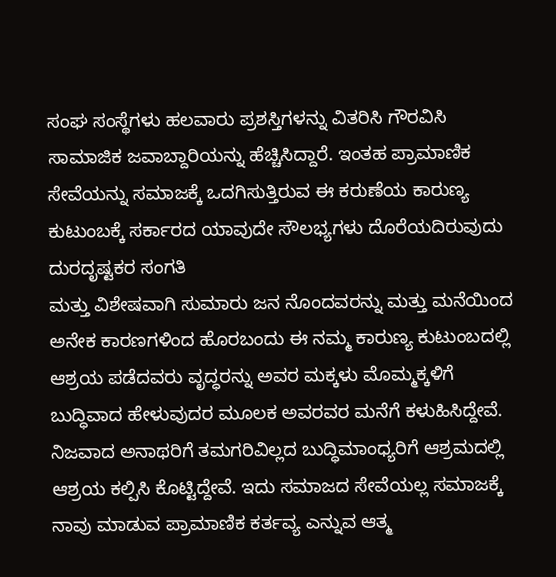ಸಂಘ ಸಂಸ್ಥೆಗಳು ಹಲವಾರು ಪ್ರಶಸ್ತಿಗಳನ್ನು ವಿತರಿಸಿ ಗೌರವಿಸಿ ಸಾಮಾಜಿಕ ಜವಾಬ್ದಾರಿಯನ್ನು ಹೆಚ್ಚಿಸಿದ್ದಾರೆ. ಇಂತಹ ಪ್ರಾಮಾಣಿಕ ಸೇವೆಯನ್ನು ಸಮಾಜಕ್ಕೆ ಒದಗಿಸುತ್ತಿರುವ ಈ ಕರುಣೆಯ ಕಾರುಣ್ಯ ಕುಟುಂಬಕ್ಕೆ ಸರ್ಕಾರದ ಯಾವುದೇ ಸೌಲಭ್ಯಗಳು ದೊರೆಯದಿರುವುದು ದುರದೃಷ್ಟಕರ ಸಂಗತಿ
ಮತ್ತು ವಿಶೇಷವಾಗಿ ಸುಮಾರು ಜನ ನೊಂದವರನ್ನು ಮತ್ತು ಮನೆಯಿಂದ ಅನೇಕ ಕಾರಣಗಳಿಂದ ಹೊರಬಂದು ಈ ನಮ್ಮ ಕಾರುಣ್ಯ ಕುಟುಂಬದಲ್ಲಿ ಆಶ್ರಯ ಪಡೆದವರು ವೃದ್ಧರನ್ನು ಅವರ ಮಕ್ಕಳು ಮೊಮ್ಮಕ್ಕಳಿಗೆ ಬುದ್ಧಿವಾದ ಹೇಳುವುದರ ಮೂಲಕ ಅವರವರ ಮನೆಗೆ ಕಳುಹಿಸಿದ್ದೇವೆ. ನಿಜವಾದ ಅನಾಥರಿಗೆ ತಮಗರಿವಿಲ್ಲದ ಬುದ್ಧಿಮಾಂಧ್ಯರಿಗೆ ಆಶ್ರಮದಲ್ಲಿ ಆಶ್ರಯ ಕಲ್ಪಿಸಿ ಕೊಟ್ಟಿದ್ದೇವೆ. ಇದು ಸಮಾಜದ ಸೇವೆಯಲ್ಲ ಸಮಾಜಕ್ಕೆ ನಾವು ಮಾಡುವ ಪ್ರಾಮಾಣಿಕ ಕರ್ತವ್ಯ ಎನ್ನುವ ಆತ್ಮ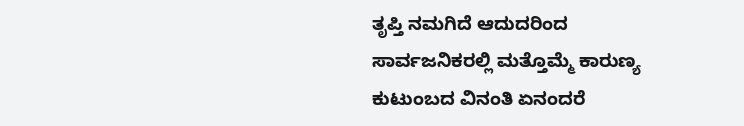ತೃಪ್ತಿ ನಮಗಿದೆ ಆದುದರಿಂದ ಸಾರ್ವಜನಿಕರಲ್ಲಿ ಮತ್ತೊಮ್ಮೆ ಕಾರುಣ್ಯ ಕುಟುಂಬದ ವಿನಂತಿ ಏನಂದರೆ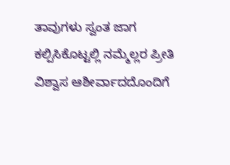ತಾವುಗಳು ಸ್ವಂತ ಜಾಗ ಕಲ್ಪಿಸಿಕೊಟ್ಟಲ್ಲಿ ನಮ್ಮೆಲ್ಲರ ಪ್ರೀತಿ ವಿಶ್ವಾಸ ಆಶೀರ್ವಾದದೊಂದಿಗೆ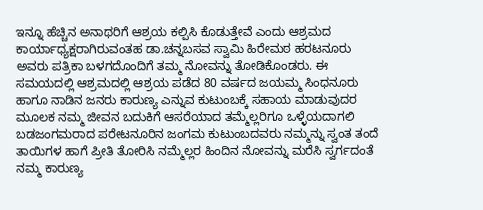ಇನ್ನೂ ಹೆಚ್ಚಿನ ಅನಾಥರಿಗೆ ಆಶ್ರಯ ಕಲ್ಪಿಸಿ ಕೊಡುತ್ತೇವೆ ಎಂದು ಆಶ್ರಮದ ಕಾರ್ಯಾಧ್ಯಕ್ಷರಾಗಿರುವಂತಹ ಡಾ.ಚನ್ನಬಸವ ಸ್ವಾಮಿ ಹಿರೇಮಠ ಹರಟನೂರು ಅವರು ಪತ್ರಿಕಾ ಬಳಗದೊಂದಿಗೆ ತಮ್ಮ ನೋವನ್ನು ತೋಡಿಕೊಂಡರು. ಈ ಸಮಯದಲ್ಲಿ ಆಶ್ರಮದಲ್ಲಿ ಆಶ್ರಯ ಪಡೆದ 80 ವರ್ಷದ ಜಯಮ್ಮ ಸಿಂಧನೂರು ಹಾಗೂ ನಾಡಿನ ಜನರು ಕಾರುಣ್ಯ ಎನ್ನುವ ಕುಟುಂಬಕ್ಕೆ ಸಹಾಯ ಮಾಡುವುದರ ಮೂಲಕ ನಮ್ಮ ಜೀವನ ಬದುಕಿಗೆ ಆಸರೆಯಾದ ತಮ್ಮೆಲ್ಲರಿಗೂ ಒಳ್ಳೆಯದಾಗಲಿ ಬಡಜಂಗಮರಾದ ಪರೇಟನೂರಿನ ಜಂಗಮ ಕುಟುಂಬದವರು ನಮ್ಮನ್ನು ಸ್ವಂತ ತಂದೆ ತಾಯಿಗಳ ಹಾಗೆ ಪ್ರೀತಿ ತೋರಿಸಿ ನಮ್ಮೆಲ್ಲರ ಹಿಂದಿನ ನೋವನ್ನು ಮರೆಸಿ ಸ್ವರ್ಗದಂತೆ ನಮ್ಮ ಕಾರುಣ್ಯ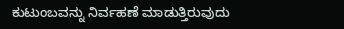ಕುಟುಂಬವನ್ನು ನಿರ್ವಹಣೆ ಮಾಡುತ್ತಿರುವುದು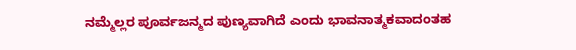ನಮ್ಮೆಲ್ಲರ ಪೂರ್ವಜನ್ಮದ ಪುಣ್ಯವಾಗಿದೆ ಎಂದು ಭಾವನಾತ್ಮಕವಾದಂತಹ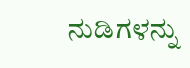ನುಡಿಗಳನ್ನು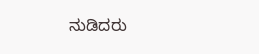ನುಡಿದರು